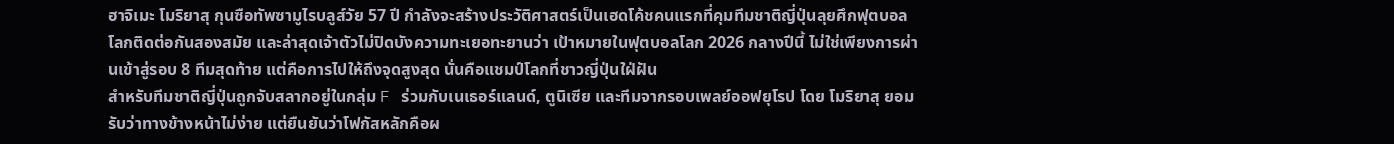ฮาจิเมะ โมริยาสุ กุนซือทัพซามูไรบลูส์วัย 57 ปี กำลังจะสร้างประวัติศาสตร์เป็นเฮดโค้ชคนแรกที่คุมทีมชาติญี่ปุ่นลุยศึกฟุตบอลโลกติดต่อกันสองสมัย และล่าสุดเจ้าตัวไม่ปิดบังความทะเยอทะยานว่า เป้าหมายในฟุตบอลโลก 2026 กลางปีนี้ ไม่ใช่เพียงการผ่านเข้าสู่รอบ 8 ทีมสุดท้าย แต่คือการไปให้ถึงจุดสูงสุด นั่นคือแชมป์โลกที่ชาวญี่ปุ่นใฝ่ฝัน
สำหรับทีมชาติญี่ปุ่นถูกจับสลากอยู่ในกลุ่ม F ร่วมกับเนเธอร์แลนด์, ตูนิเซีย และทีมจากรอบเพลย์ออฟยุโรป โดย โมริยาสุ ยอมรับว่าทางข้างหน้าไม่ง่าย แต่ยืนยันว่าโฟกัสหลักคือผ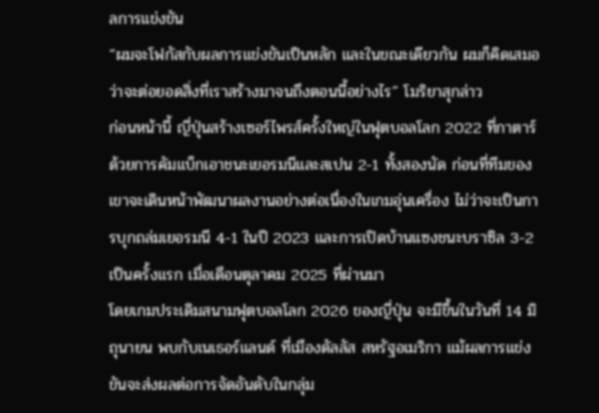ลการแข่งขัน
“ผมจะโฟกัสกับผลการแข่งขันเป็นหลัก และในขณะเดียวกัน ผมก็คิดเสมอว่าจะต่อยอดสิ่งที่เราสร้างมาจนถึงตอนนี้อย่างไร” โมริยาสุกล่าว
ก่อนหน้านี้ ญี่ปุ่นสร้างเซอร์ไพรส์ครั้งใหญ่ในฟุตบอลโลก 2022 ที่กาตาร์ ด้วยการคัมแบ็กเอาชนะเยอรมนีและสเปน 2-1 ทั้งสองนัด ก่อนที่ทีมของเขาจะเดินหน้าพัฒนาผลงานอย่างต่อเนื่องในเกมอุ่นเครื่อง ไม่ว่าจะเป็นการบุกถล่มเยอรมนี 4-1 ในปี 2023 และการเปิดบ้านแซงชนะบราซิล 3-2 เป็นครั้งแรก เมื่อเดือนตุลาคม 2025 ที่ผ่านมา
โดยเกมประเดิมสนามฟุตบอลโลก 2026 ของญี่ปุ่น จะมีขึ้นในวันที่ 14 มิถุนายน พบกับเนเธอร์แลนด์ ที่เมืองดัลลัส สหรัฐอเมริกา แม้ผลการแข่งขันจะส่งผลต่อการจัดอันดับในกลุ่ม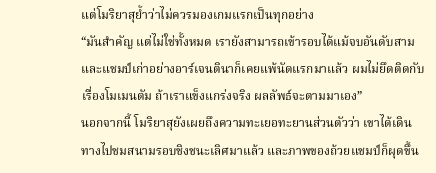แต่โมริยาสุย้ำว่าไม่ควรมองเกมแรกเป็นทุกอย่าง
“มันสำคัญ แต่ไม่ใช่ทั้งหมด เรายังสามารถเข้ารอบได้แม้จบอันดับสาม และแชมป์เก่าอย่างอาร์เจนตินาก็เคยแพ้นัดแรกมาแล้ว ผมไม่ยึดติดกับเรื่องโมเมนตัม ถ้าเราแข็งแกร่งจริง ผลลัพธ์จะตามมาเอง”
นอกจากนี้ โมริยาสุยังเผยถึงความทะเยอทะยานส่วนตัวว่า เขาได้เดินทางไปชมสนามรอบชิงชนะเลิศมาแล้ว และภาพของถ้วยแชมป์ก็ผุดขึ้น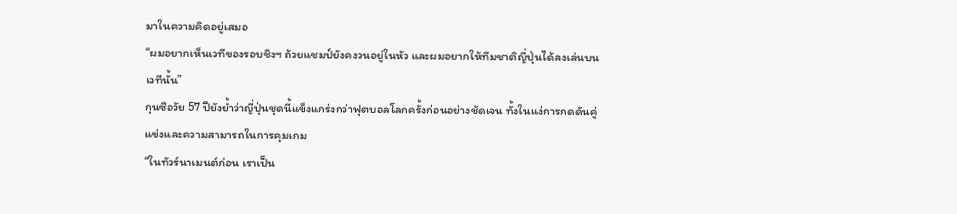มาในความคิดอยู่เสมอ
“ผมอยากเห็นเวทีของรอบชิงฯ ถ้วยแชมป์ยังคงวนอยู่ในหัว และผมอยากให้ทีมชาติญี่ปุ่นได้ลงเล่นบนเวทีนั้น”
กุนซือวัย 57 ปียังย้ำว่าญี่ปุ่นชุดนี้แข็งแกร่งกว่าฟุตบอลโลกครั้งก่อนอย่างชัดเจน ทั้งในแง่การกดดันคู่แข่งและความสามารถในการคุมเกม
“ในทัวร์นาเมนต์ก่อน เราเป็น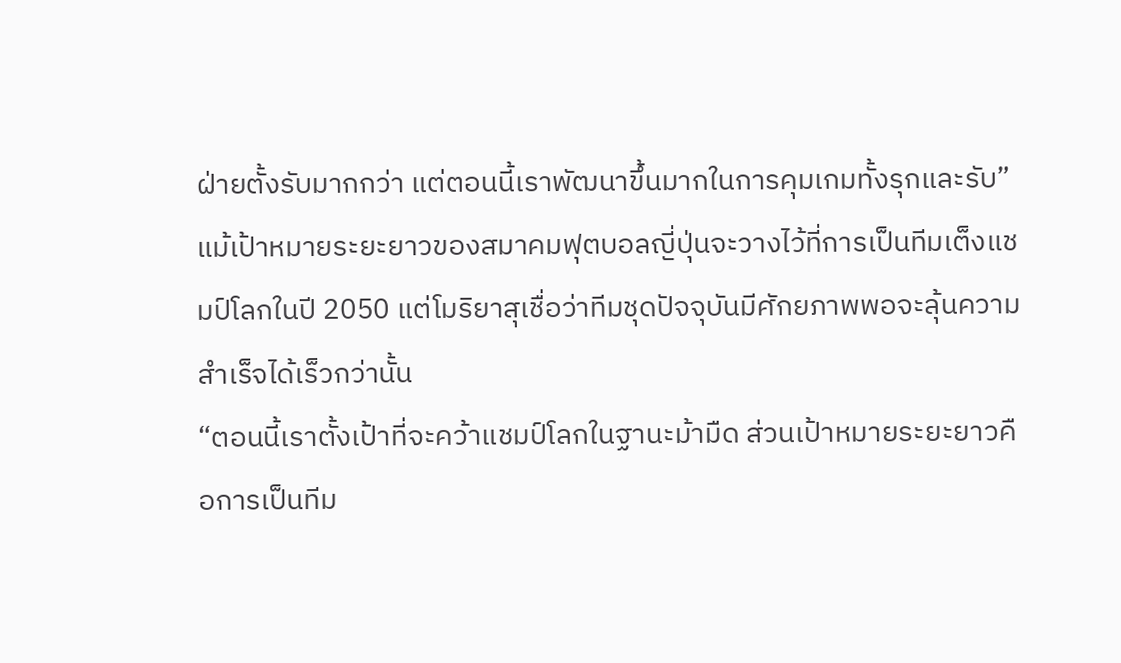ฝ่ายตั้งรับมากกว่า แต่ตอนนี้เราพัฒนาขึ้นมากในการคุมเกมทั้งรุกและรับ”
แม้เป้าหมายระยะยาวของสมาคมฟุตบอลญี่ปุ่นจะวางไว้ที่การเป็นทีมเต็งแชมป์โลกในปี 2050 แต่โมริยาสุเชื่อว่าทีมชุดปัจจุบันมีศักยภาพพอจะลุ้นความสำเร็จได้เร็วกว่านั้น
“ตอนนี้เราตั้งเป้าที่จะคว้าแชมป์โลกในฐานะม้ามืด ส่วนเป้าหมายระยะยาวคือการเป็นทีม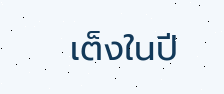เต็งในปี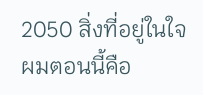2050 สิ่งที่อยู่ในใจผมตอนนี้คือ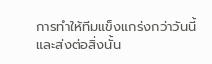การทำให้ทีมแข็งแกร่งกว่าวันนี้
และส่งต่อสิ่งนั้น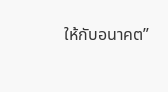ให้กับอนาคต”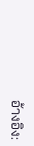อ้างอิง: